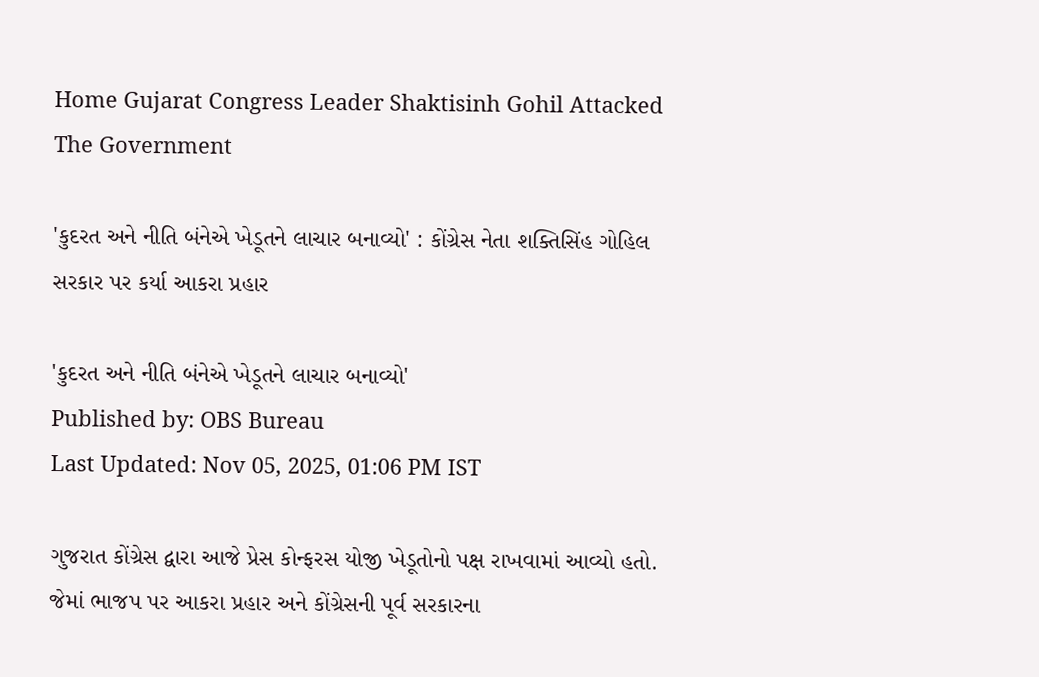Home Gujarat Congress Leader Shaktisinh Gohil Attacked The Government

'કુદરત અને નીતિ બંનેએ ખેડૂતને લાચાર બનાવ્યો' : કોંગ્રેસ નેતા શક્તિસિંહ ગોહિલ સરકાર પર કર્યા આકરા પ્રહાર

'કુદરત અને નીતિ બંનેએ ખેડૂતને લાચાર બનાવ્યો'
Published by: OBS Bureau
Last Updated: Nov 05, 2025, 01:06 PM IST

ગુજરાત કોંગ્રેસ દ્વારા આજે પ્રેસ કોન્ફરસ યોજી ખેડૂતોનો પક્ષ રાખવામાં આવ્યો હતો. જેમાં ભાજપ પર આકરા પ્રહાર અને કોંગ્રેસની પૂર્વ સરકારના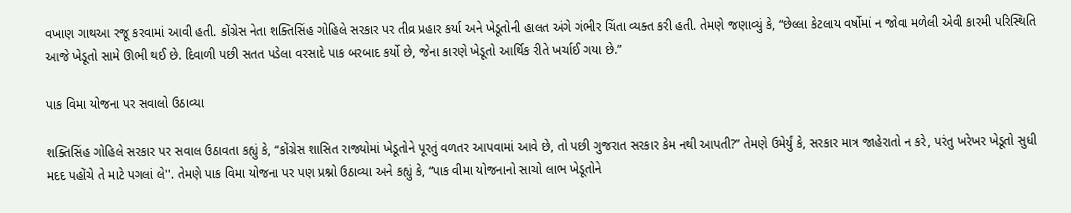વખાણ ગાથઆ રજૂ કરવામાં આવી હતી. કોંગ્રેસ નેતા શક્તિસિંહ ગોહિલે સરકાર પર તીવ્ર પ્રહાર કર્યા અને ખેડૂતોની હાલત અંગે ગંભીર ચિંતા વ્યક્ત કરી હતી. તેમણે જણાવ્યું કે, “છેલ્લા કેટલાય વર્ષોમાં ન જોવા મળેલી એવી કારમી પરિસ્થિતિ આજે ખેડૂતો સામે ઊભી થઈ છે. દિવાળી પછી સતત પડેલા વરસાદે પાક બરબાદ કર્યો છે, જેના કારણે ખેડૂતો આર્થિક રીતે ખર્ચાઈ ગયા છે.”

પાક વિમા યોજના પર સવાલો ઉઠાવ્યા

શક્તિસિંહ ગોહિલે સરકાર પર સવાલ ઉઠાવતા કહ્યું કે, “કોંગ્રેસ શાસિત રાજ્યોમાં ખેડૂતોને પૂરતું વળતર આપવામાં આવે છે, તો પછી ગુજરાત સરકાર કેમ નથી આપતી?” તેમણે ઉમેર્યું કે, સરકાર માત્ર જાહેરાતો ન કરે, પરંતુ ખરેખર ખેડૂતો સુધી મદદ પહોંચે તે માટે પગલાં લે''. તેમણે પાક વિમા યોજના પર પણ પ્રશ્નો ઉઠાવ્યા અને કહ્યું કે, “પાક વીમા યોજનાનો સાચો લાભ ખેડૂતોને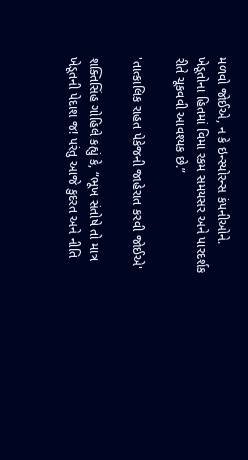મળવો જોઈએ, ન કે ઇન્સ્યોરન્સ કંપનીઓને. ખેડૂતોના હિતમાં વિમા રકમ સમયસર અને પારદર્શક રીતે ચૂકવવી આવશ્યક છે.”

'તાત્કાલિક રાહત પેકેજની જાહેરાત કરવી જોઈએ'

શક્તિસિંહ ગોહિલે કહ્યું કે, “ભૂખ સંતોષે તો માત્ર ખેડૂતની પેદાશ જ! પરંતુ આજે કુદરત અને નીતિ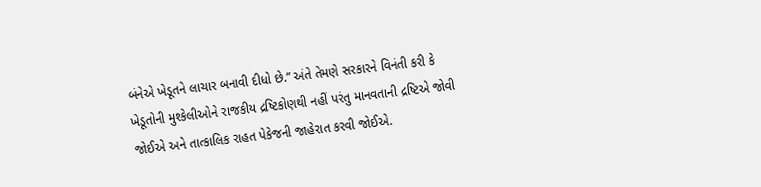બંનેએ ખેડૂતને લાચાર બનાવી દીધો છે.” અંતે તેમણે સરકારને વિનંતી કરી કે ખેડૂતોની મુશ્કેલીઓને રાજકીય દ્રષ્ટિકોણથી નહીં પરંતુ માનવતાની દ્રષ્ટિએ જોવી જોઈએ અને તાત્કાલિક રાહત પેકેજની જાહેરાત કરવી જોઈએ.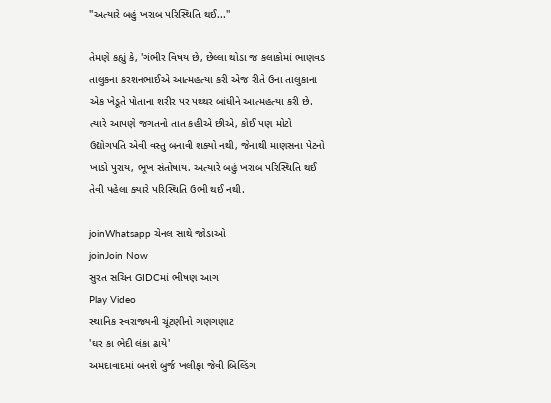''અત્યારે બહું ખરાબ પરિસ્થિતિ થઈ...''

તેમણે કહ્યું કે, 'ગંભીર વિષય છે, છેલ્લા થોડા જ કલાકોમાં ભાણવડ તાલુકના કરશનભાઈએ આત્મહત્યા કરી એજ રીતે ઉના તાલુકાના એક ખેડૂતે પોતાના શરીર પર પથ્થર બાંધીને આત્મહત્યા કરી છે. ત્યારે આપણે જગતનો તાત કહીએ છીએ, કોઈ પણ મોટો ઉદ્યોગપતિ એવી વસ્તુ બનાવી શક્યો નથી, જેનાથી માણસના પેટનો ખાડો પુરાય, ભૂખ સંતોષાય. અત્યારે બહું ખરાબ પરિસ્થિતિ થઈ તેવી પહેલા ક્યારે પરિસ્થિતિ ઉભી થઈ નથી.

joinWhatsapp ચેનલ સાથે જોડાઓ
joinJoin Now
સુરત સચિન GIDCમાં ભીષણ આગ
Play Video
સ્થાનિક સ્વરાજ્યની ચૂંટણીનો ગણગણાટ
'ઘર કા ભેદી લંકા ઢાયે'
અમદાવાદમાં બનશે બુર્જ ખલીફા જેવી બિલ્ડિંગ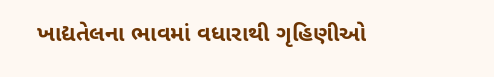ખાદ્યતેલના ભાવમાં વધારાથી ગૃહિણીઓ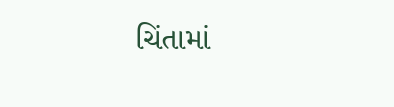ચિંતામાં